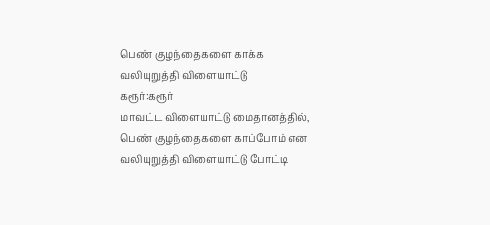பெண் குழந்தைகளை காக்க வலியுறுத்தி விளையாட்டு
கரூர்:கரூர்
மாவட்ட விளையாட்டு மைதானத்தில், பெண் குழந்தைகளை காப்போம் என
வலியுறுத்தி விளையாட்டு போட்டி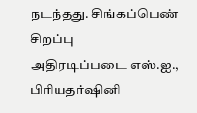நடந்தது. சிங்கப்பெண் சிறப்பு
அதிரடிப்படை எஸ்.ஐ., பிரியதர்ஷினி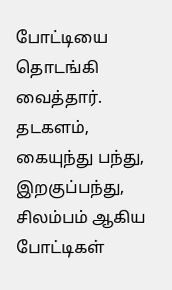போட்டியை தொடங்கி வைத்தார்.
தடகளம், கையுந்து பந்து, இறகுப்பந்து, சிலம்பம் ஆகிய
போட்டிகள்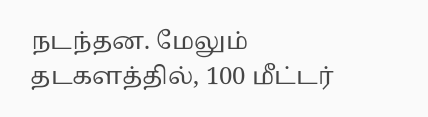நடந்தன. மேலும் தடகளத்தில், 100 மீட்டர்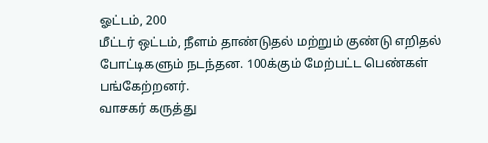ஓட்டம், 200
மீட்டர் ஒட்டம், நீளம் தாண்டுதல் மற்றும் குண்டு எறிதல்
போட்டிகளும் நடந்தன. 100க்கும் மேற்பட்ட பெண்கள் பங்கேற்றனர்.
வாசகர் கருத்து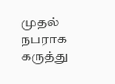முதல் நபராக கருத்து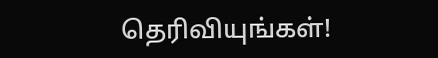தெரிவியுங்கள்!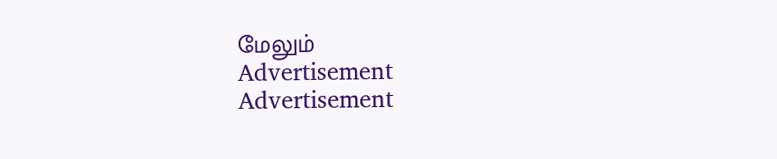மேலும்
Advertisement
Advertisement